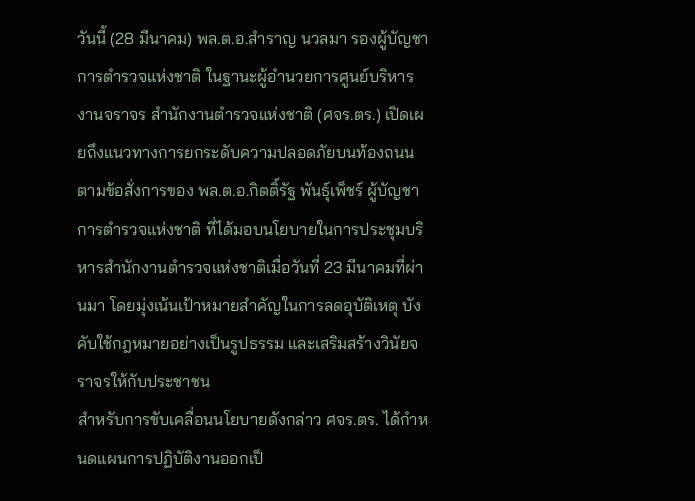วันนี้ (28 มีนาคม) พล.ต.อ.สำราญ นวลมา รองผู้บัญชาการตำรวจแห่งชาติ ในฐานะผู้อำนวยการศูนย์บริหารงานจราจร สำนักงานตำรวจแห่งชาติ (ศจร.ตร.) เปิดเผยถึงแนวทางการยกระดับความปลอดภัยบนท้องถนน ตามข้อสั่งการของ พล.ต.อ.กิตติ์รัฐ พันธุ์เพ็ชร์ ผู้บัญชาการตำรวจแห่งชาติ ที่ได้มอบนโยบายในการประชุมบริหารสำนักงานตำรวจแห่งชาติเมื่อวันที่ 23 มีนาคมที่ผ่านมา โดยมุ่งเน้นเป้าหมายสำคัญในการลดอุบัติเหตุ บังคับใช้กฎหมายอย่างเป็นรูปธรรม และเสริมสร้างวินัยจราจรให้กับประชาชน
สำหรับการขับเคลื่อนนโยบายดังกล่าว ศจร.ตร. ได้กำหนดแผนการปฏิบัติงานออกเป็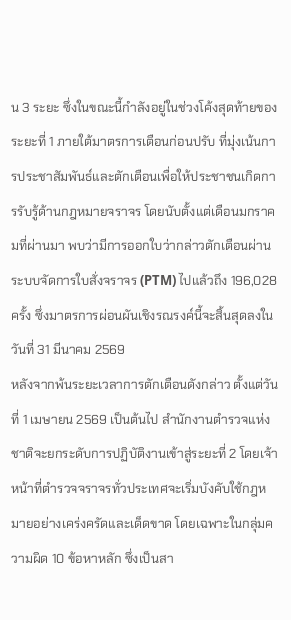น 3 ระยะ ซึ่งในขณะนี้กำลังอยู่ในช่วงโค้งสุดท้ายของระยะที่ 1 ภายใต้มาตรการเตือนก่อนปรับ ที่มุ่งเน้นการประชาสัมพันธ์และตักเตือนเพื่อให้ประชาชนเกิดการรับรู้ด้านกฎหมายจราจร โดยนับตั้งแต่เดือนมกราคมที่ผ่านมา พบว่ามีการออกใบว่ากล่าวตักเตือนผ่านระบบจัดการใบสั่งจราจร (PTM) ไปแล้วถึง 196,028 ครั้ง ซึ่งมาตรการผ่อนผันเชิงรณรงค์นี้จะสิ้นสุดลงในวันที่ 31 มีนาคม 2569
หลังจากพ้นระยะเวลาการตักเตือนดังกล่าว ตั้งแต่วันที่ 1 เมษายน 2569 เป็นต้นไป สำนักงานตำรวจแห่งชาติจะยกระดับการปฏิบัติงานเข้าสู่ระยะที่ 2 โดยเจ้าหน้าที่ตำรวจจราจรทั่วประเทศจะเริ่มบังคับใช้กฎหมายอย่างเคร่งครัดและเด็ดขาด โดยเฉพาะในกลุ่มความผิด 10 ข้อหาหลัก ซึ่งเป็นสา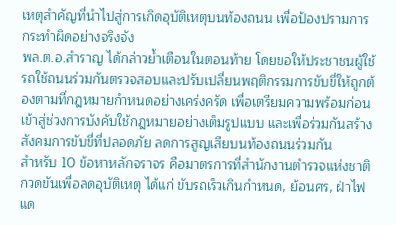เหตุสำคัญที่นำไปสู่การเกิดอุบัติเหตุบนท้องถนน เพื่อป้องปรามการกระทำผิดอย่างจริงจัง
พล.ต.อ.สำราญ ได้กล่าวย้ำเตือนในตอนท้าย โดยขอให้ประชาชนผู้ใช้รถใช้ถนนร่วมกันตรวจสอบและปรับเปลี่ยนพฤติกรรมการขับขี่ให้ถูกต้องตามที่กฎหมายกำหนดอย่างเคร่งครัด เพื่อเตรียมความพร้อมก่อนเข้าสู่ช่วงการบังคับใช้กฎหมายอย่างเต็มรูปแบบ และเพื่อร่วมกันสร้างสังคมการขับขี่ที่ปลอดภัย ลดการสูญเสียบนท้องถนนร่วมกัน
สำหรับ 10 ข้อหาหลักจราจร คือมาตรการที่สำนักงานตำรวจแห่งชาติกวดขันเพื่อลดอุบัติเหตุ ได้แก่ ขับรถเร็วเกินกำหนด, ย้อนศร, ฝ่าไฟแด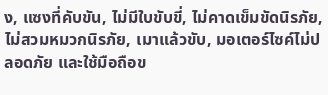ง, แซงที่คับขัน, ไม่มีใบขับขี่, ไม่คาดเข็มขัดนิรภัย, ไม่สวมหมวกนิรภัย, เมาแล้วขับ, มอเตอร์ไซค์ไม่ปลอดภัย และใช้มือถือข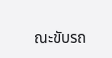ณะขับรถ